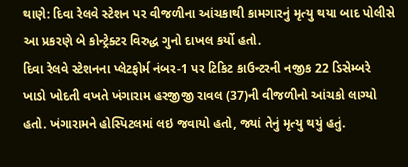થાણે: દિવા રેલવે સ્ટેશન પર વીજળીના આંચકાથી કામગારનું મૃત્યુ થયા બાદ પોલીસે આ પ્રકરણે બે કોન્ટ્રેક્ટર વિરુદ્ધ ગુનો દાખલ કર્યો હતો.
દિવા રેલવે સ્ટેશનના પ્લેટફોર્મ નંબર-1 પર ટિકિટ કાઉન્ટરની નજીક 22 ડિસેમ્બરે ખાડો ખોદતી વખતે ખંગારામ હરજીજી રાવલ (37)ની વીજળીનો આંચકો લાગ્યો હતો. ખંગારામને હોસ્પિટલમાં લઇ જવાયો હતો, જ્યાં તેનું મૃત્યુ થયું હતું.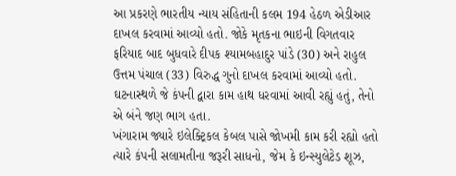આ પ્રકરણે ભારતીય ન્યાય સંહિતાની કલમ 194 હેઠળ એડીઆર દાખલ કરવામાં આવ્યો હતો. જોકે મૃતકના ભાઇની વિગતવાર ફરિયાદ બાદ બુધવારે દીપક શ્યામબહાદુર પાંડે (30) અને રાહુલ ઉત્તમ પંચાલ (33) વિરુદ્ધ ગુનો દાખલ કરવામાં આવ્યો હતો. ઘટનાસ્થળે જે કંપની દ્વારા કામ હાથ ધરવામાં આવી રહ્યું હતું, તેનો એ બંને જણ ભાગ હતા.
ખંગારામ જ્યારે ઇલેક્ટ્રિકલ કેબલ પાસે જોખમી કામ કરી રહ્યો હતો ત્યારે કંપની સલામતીના જરૂરી સાધનો, જેમ કે ઇન્સ્યુલેટેડ શૂઝ,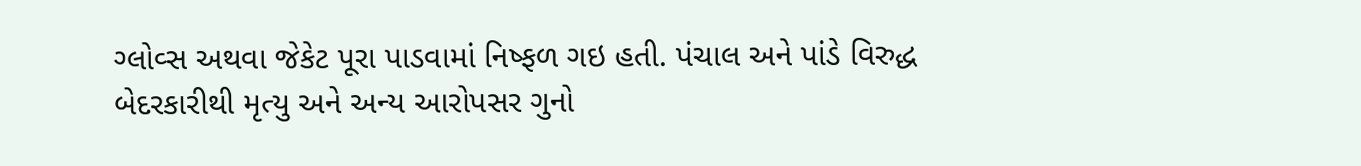ગ્લોવ્સ અથવા જેકેટ પૂરા પાડવામાં નિષ્ફળ ગઇ હતી. પંચાલ અને પાંડે વિરુદ્ધ બેદરકારીથી મૃત્યુ અને અન્ય આરોપસર ગુનો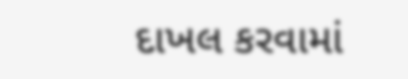દાખલ કરવામાં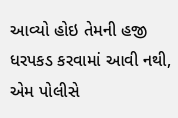આવ્યો હોઇ તેમની હજી ધરપકડ કરવામાં આવી નથી, એમ પોલીસે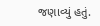જણાવ્યું હતું.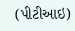(પીટીઆઇ)